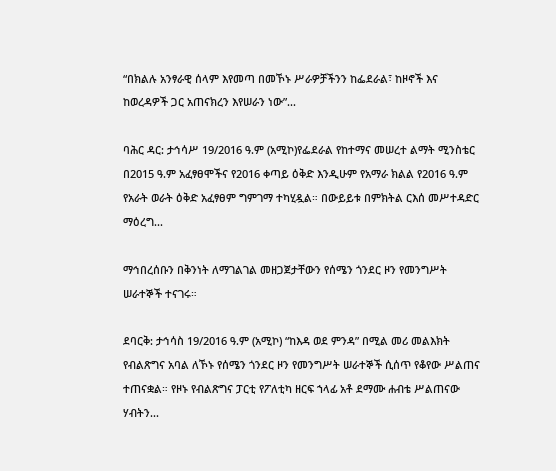“በክልሉ አንፃራዊ ሰላም እየመጣ በመኾኑ ሥራዎቻችንን ከፌደራል፣ ከዞኖች እና ከወረዳዎች ጋር አጠናክረን እየሠራን ነው”...

ባሕር ዳር: ታኅሳሥ 19/2016 ዓ.ም (አሚኮ)የፌደራል የከተማና መሠረተ ልማት ሚንስቴር በ2015 ዓ.ም አፈፃፀሞችና የ2016 ቀጣይ ዕቅድ እንዲሁም የአማራ ክልል የ2016 ዓ.ም የአራት ወራት ዕቅድ አፈፃፀም ግምገማ ተካሂዷል። በውይይቱ በምክትል ርእሰ መሥተዳድር ማዕረግ...

ማኅበረሰቡን በቅንነት ለማገልገል መዘጋጀታቸውን የሰሜን ጎንደር ዞን የመንግሥት ሠራተኞች ተናገሩ።

ደባርቅ: ታኅሳስ 19/2016 ዓ.ም (አሚኮ) “ከእዳ ወደ ምንዳ” በሚል መሪ መልእክት የብልጽግና አባል ለኾኑ የሰሜን ጎንደር ዞን የመንግሥት ሠራተኞች ሲሰጥ የቆየው ሥልጠና ተጠናቋል። የዞኑ የብልጽግና ፓርቲ የፖለቲካ ዘርፍ ኀላፊ አቶ ደማሙ ሐብቴ ሥልጠናው ሃብትን...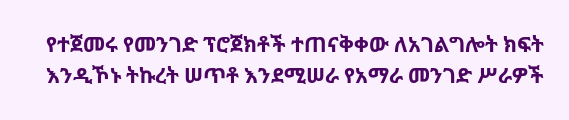የተጀመሩ የመንገድ ፕሮጀክቶች ተጠናቅቀው ለአገልግሎት ክፍት እንዲኾኑ ትኩረት ሠጥቶ እንደሚሠራ የአማራ መንገድ ሥራዎች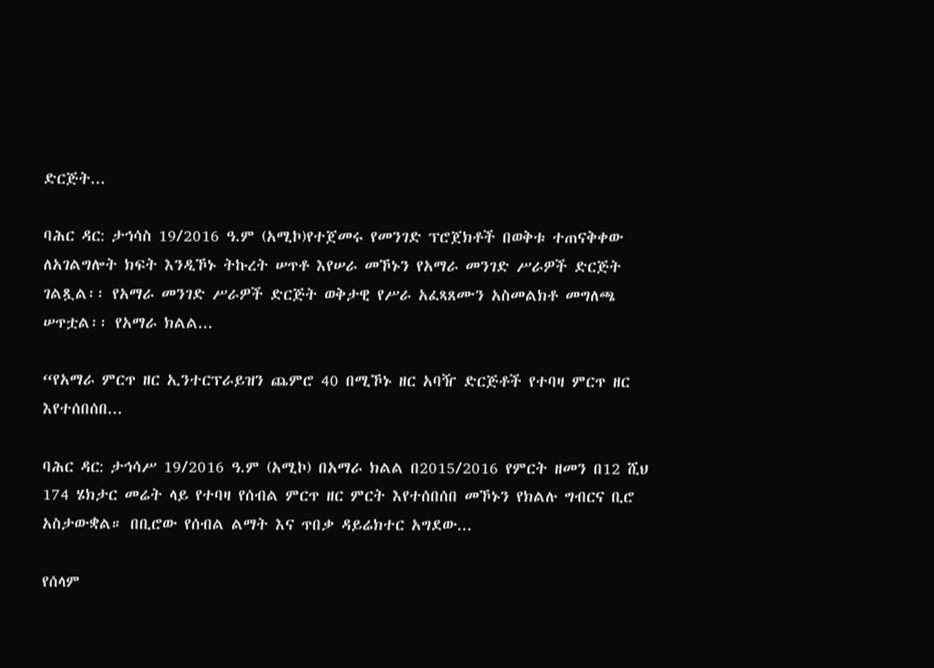ድርጅት...

ባሕር ዳር: ታኅሳስ 19/2016 ዓ.ም (አሚኮ)የተጀመሩ የመንገድ ፕሮጀክቶች በወቅቱ ተጠናቅቀው ለአገልግሎት ክፍት እንዲኾኑ ትኩረት ሠጥቶ እየሠራ መኾኑን የአማራ መንገድ ሥራዎች ድርጅት ገልጿል፡፡ የአማራ መንገድ ሥራዎች ድርጅት ወቅታዊ የሥራ አፈጻጸሙን አስመልክቶ መግለጫ ሠጥቷል፡፡ የአማራ ክልል...

“የአማራ ምርጥ ዘር ኢንተርፕራይዝን ጨምሮ 40 በሚኾኑ ዘር አባዥ ድርጅቶች የተባዛ ምርጥ ዘር እየተሰበሰበ...

ባሕር ዳር: ታኅሳሥ 19/2016 ዓ.ም (አሚኮ) በአማራ ክልል በ2015/2016 የምርት ዘመን በ12 ሺህ 174 ሄክታር መሬት ላይ የተባዛ የሰብል ምርጥ ዘር ምርት እየተሰበሰበ መኾኑን የክልሉ ግብርና ቢሮ አስታውቋል። በቢሮው የሰብል ልማት እና ጥበቃ ዳይሬክተር አግደው...

የሰላም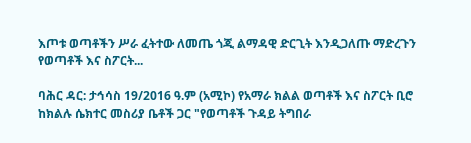እጦቱ ወጣቶችን ሥራ ፈትተው ለመጤ ጎጂ ልማዳዊ ድርጊት እንዲጋለጡ ማድረጉን የወጣቶች እና ስፖርት...

ባሕር ዳር: ታኅሳስ 19/2016 ዓ.ም (አሚኮ) የአማራ ክልል ወጣቶች እና ስፖርት ቢሮ ከክልሉ ሴክተር መስሪያ ቤቶች ጋር "የወጣቶች ጉዳይ ትግበራ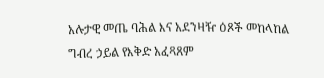አሉታዊ መጤ ባሕል እና አደንዛዥ ዕጾች መከላከል ግብረ ኃይል የእቅድ አፈጻጸም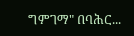ግምገማ" በባሕር...